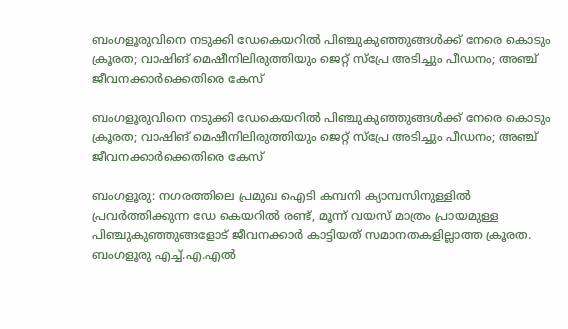ബംഗളൂരുവിനെ നടുക്കി ഡേകെയറില്‍ പിഞ്ചുകുഞ്ഞുങ്ങള്‍ക്ക് നേരെ കൊടും ക്രൂരത; വാഷിങ് മെഷീനിലിരുത്തിയും ജെറ്റ് സ്‌പ്രേ അടിച്ചും പീഡനം; അഞ്ച് ജീവനക്കാര്‍ക്കെതിരെ കേസ്

ബംഗളൂരുവിനെ നടുക്കി ഡേകെയറില്‍ പിഞ്ചുകുഞ്ഞുങ്ങള്‍ക്ക് നേരെ കൊടും ക്രൂരത; വാഷിങ് മെഷീനിലിരുത്തിയും ജെറ്റ് സ്‌പ്രേ അടിച്ചും പീഡനം; അഞ്ച് ജീവനക്കാര്‍ക്കെതിരെ കേസ്

ബംഗളൂരു: നഗരത്തിലെ പ്രമുഖ ഐടി കമ്പനി ക്യാമ്പസിനുള്ളില്‍ പ്രവര്‍ത്തിക്കുന്ന ഡേ കെയറില്‍ രണ്ട്, മൂന്ന് വയസ് മാത്രം പ്രായമുള്ള പിഞ്ചുകുഞ്ഞുങ്ങളോട് ജീവനക്കാര്‍ കാട്ടിയത് സമാനതകളില്ലാത്ത ക്രൂരത. ബംഗളൂരു എച്ച്.എ.എല്‍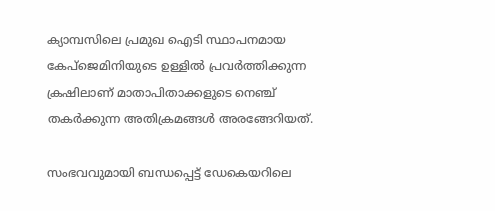ക്യാമ്പസിലെ പ്രമുഖ ഐടി സ്ഥാപനമായ കേപ്‌ജെമിനിയുടെ ഉള്ളില്‍ പ്രവര്‍ത്തിക്കുന്ന ക്രഷിലാണ് മാതാപിതാക്കളുടെ നെഞ്ച് തകര്‍ക്കുന്ന അതിക്രമങ്ങള്‍ അരങ്ങേറിയത്.

സംഭവവുമായി ബന്ധപ്പെട്ട് ഡേകെയറിലെ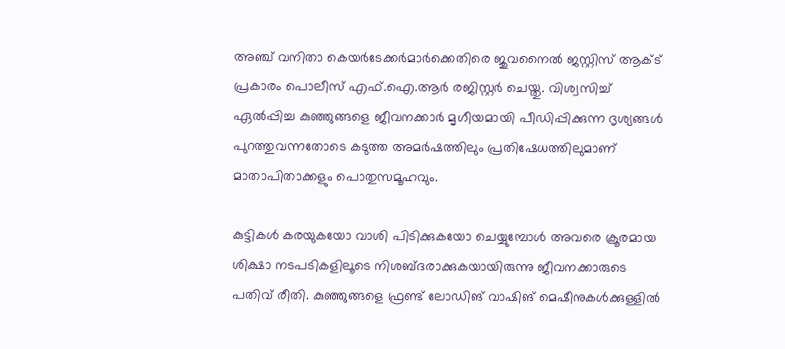അഞ്ച് വനിതാ കെയര്‍ടേക്കര്‍മാര്‍ക്കെതിരെ ജുവനൈല്‍ ജസ്റ്റിസ് ആക്ട് പ്രകാരം പൊലീസ് എഫ്.ഐ.ആര്‍ രജിസ്റ്റര്‍ ചെയ്തു. വിശ്വസിച്ച് ഏല്‍പ്പിച്ച കുഞ്ഞുങ്ങളെ ജീവനക്കാര്‍ മൃഗീയമായി പീഡിപ്പിക്കുന്ന ദൃശ്യങ്ങള്‍ പുറത്തുവന്നതോടെ കടുത്ത അമര്‍ഷത്തിലും പ്രതിഷേധത്തിലുമാണ് മാതാപിതാക്കളും പൊതുസമൂഹവും.

കുട്ടികള്‍ കരയുകയോ വാശി പിടിക്കുകയോ ചെയ്യുമ്പോള്‍ അവരെ ക്രൂരമായ ശിക്ഷാ നടപടികളിലൂടെ നിശബ്ദരാക്കുകയായിരുന്നു ജീവനക്കാരുടെ പതിവ് രീതി. കുഞ്ഞുങ്ങളെ ഫ്രണ്ട് ലോഡിങ് വാഷിങ് മെഷീനുകള്‍ക്കുള്ളില്‍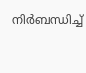നിര്‍ബന്ധിച്ച്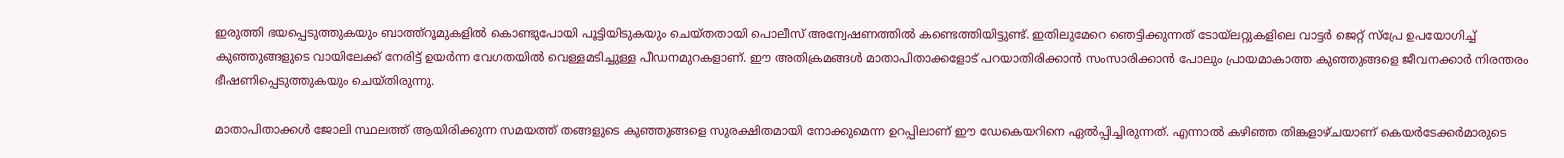ഇരുത്തി ഭയപ്പെടുത്തുകയും ബാത്ത്‌റൂമുകളില്‍ കൊണ്ടുപോയി പൂട്ടിയിടുകയും ചെയ്തതായി പൊലീസ് അന്വേഷണത്തില്‍ കണ്ടെത്തിയിട്ടുണ്ട്. ഇതിലുമേറെ ഞെട്ടിക്കുന്നത് ടോയ്ലറ്റുകളിലെ വാട്ടര്‍ ജെറ്റ് സ്‌പ്രേ ഉപയോഗിച്ച് കുഞ്ഞുങ്ങളുടെ വായിലേക്ക് നേരിട്ട് ഉയര്‍ന്ന വേഗതയില്‍ വെള്ളമടിച്ചുള്ള പീഡനമുറകളാണ്. ഈ അതിക്രമങ്ങള്‍ മാതാപിതാക്കളോട് പറയാതിരിക്കാന്‍ സംസാരിക്കാന്‍ പോലും പ്രായമാകാത്ത കുഞ്ഞുങ്ങളെ ജീവനക്കാര്‍ നിരന്തരം ഭീഷണിപ്പെടുത്തുകയും ചെയ്തിരുന്നു.

മാതാപിതാക്കള്‍ ജോലി സ്ഥലത്ത് ആയിരിക്കുന്ന സമയത്ത് തങ്ങളുടെ കുഞ്ഞുങ്ങളെ സുരക്ഷിതമായി നോക്കുമെന്ന ഉറപ്പിലാണ് ഈ ഡേകെയറിനെ ഏല്‍പ്പിച്ചിരുന്നത്. എന്നാല്‍ കഴിഞ്ഞ തിങ്കളാഴ്ചയാണ് കെയര്‍ടേക്കര്‍മാരുടെ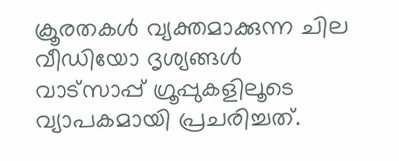ക്രൂരതകള്‍ വ്യക്തമാക്കുന്ന ചില വീഡിയോ ദൃശ്യങ്ങള്‍ വാട്‌സാപ്പ് ഗ്രൂപ്പുകളിലൂടെ വ്യാപകമായി പ്രചരിച്ചത്.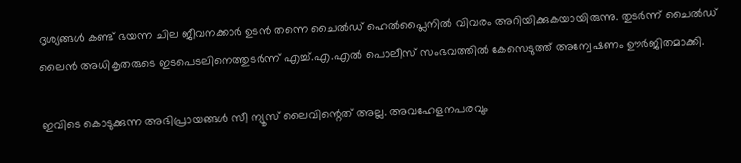ദൃശ്യങ്ങള്‍ കണ്ട് ഭയന്ന ചില ജീവനക്കാര്‍ ഉടന്‍ തന്നെ ചൈല്‍ഡ് ഹെല്‍പ്ലൈനില്‍ വിവരം അറിയിക്കുകയായിരുന്നു. തുടര്‍ന്ന് ചൈല്‍ഡ് ലൈന്‍ അധികൃതരുടെ ഇടപെടലിനെത്തുടര്‍ന്ന് എച്ച്.എ.എല്‍ പൊലീസ് സംഭവത്തില്‍ കേസെടുത്ത് അന്വേഷണം ഊര്‍ജിതമാക്കി.

ഇവിടെ കൊടുക്കുന്ന അഭിപ്രായങ്ങള്‍ സീ ന്യൂസ് ലൈവിന്റെത് അല്ല. അവഹേളനപരവും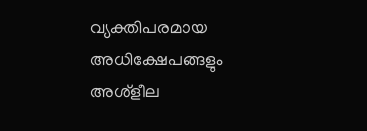വ്യക്തിപരമായ അധിക്ഷേപങ്ങളും അശ്‌ളീല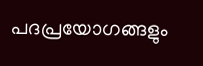പദപ്രയോഗങ്ങളും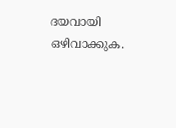ദയവായി ഒഴിവാക്കുക.